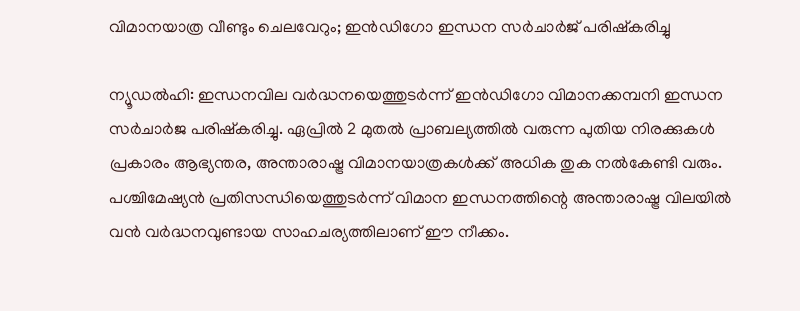വിമാനയാത്ര വീണ്ടും ചെലവേറും; ഇൻഡിഗോ ഇന്ധന സർചാർജ് പരിഷ്കരിച്ചു

ന്യൂഡൽഹി: ഇന്ധനവില വർദ്ധനയെത്തുടർന്ന് ഇൻഡിഗോ വിമാനക്കമ്പനി ഇന്ധന സർചാർജ പരിഷ്കരിച്ചു. ഏപ്രിൽ 2 മുതൽ പ്രാബല്യത്തിൽ വരുന്ന പുതിയ നിരക്കുകൾ പ്രകാരം ആഭ്യന്തര, അന്താരാഷ്ട്ര വിമാനയാത്രകൾക്ക് അധിക തുക നൽകേണ്ടി വരും. പശ്ചിമേഷ്യൻ പ്രതിസന്ധിയെത്തുടർന്ന് വിമാന ഇന്ധനത്തിന്റെ അന്താരാഷ്ട്ര വിലയിൽ വൻ വർദ്ധനവുണ്ടായ സാഹചര്യത്തിലാണ് ഈ നീക്കം.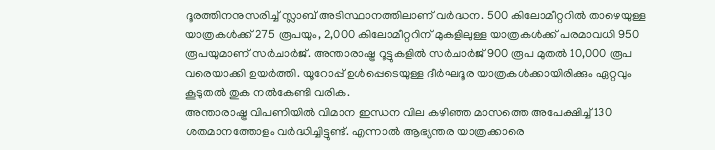ദൂരത്തിനനുസരിച്ച് സ്ലാബ് അടിസ്ഥാനത്തിലാണ് വർദ്ധന. 500 കിലോമീറ്ററിൽ താഴെയുള്ള യാത്രകൾക്ക് 275 രൂപയും, 2,000 കിലോമീറ്ററിന് മുകളിലുള്ള യാത്രകൾക്ക് പരമാവധി 950 രൂപയുമാണ് സർചാർജ്. അന്താരാഷ്ട്ര റൂട്ടുകളിൽ സർചാർജ് 900 രൂപ മുതൽ 10,000 രൂപ വരെയാക്കി ഉയർത്തി. യൂറോപ്പ് ഉൾപ്പെടെയുള്ള ദീർഘദൂര യാത്രകൾക്കായിരിക്കും ഏറ്റവും കൂടുതൽ തുക നൽകേണ്ടി വരിക.
അന്താരാഷ്ട്ര വിപണിയിൽ വിമാന ഇന്ധന വില കഴിഞ്ഞ മാസത്തെ അപേക്ഷിച്ച് 130 ശതമാനത്തോളം വർദ്ധിച്ചിട്ടുണ്ട്. എന്നാൽ ആഭ്യന്തര യാത്രക്കാരെ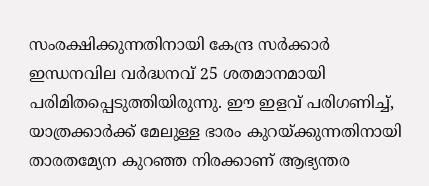സംരക്ഷിക്കുന്നതിനായി കേന്ദ്ര സർക്കാർ ഇന്ധനവില വർദ്ധനവ് 25 ശതമാനമായി പരിമിതപ്പെടുത്തിയിരുന്നു. ഈ ഇളവ് പരിഗണിച്ച്, യാത്രക്കാർക്ക് മേലുള്ള ഭാരം കുറയ്ക്കുന്നതിനായി താരതമ്യേന കുറഞ്ഞ നിരക്കാണ് ആഭ്യന്തര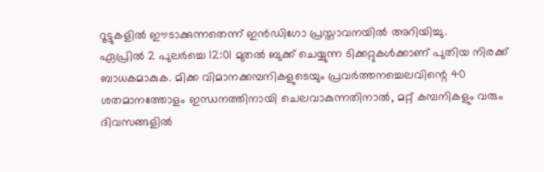റൂട്ടുകളിൽ ഈടാക്കുന്നതെന്ന് ഇൻഡിഗോ പ്രസ്താവനയിൽ അറിയിച്ചു.
ഏപ്രിൽ 2 പുലർച്ചെ 12:01 മുതൽ ബുക്ക് ചെയ്യുന്ന ടിക്കറ്റുകൾക്കാണ് പുതിയ നിരക്ക് ബാധകമാകുക. മിക്ക വിമാനക്കമ്പനികളുടെയും പ്രവർത്തനച്ചെലവിന്റെ 40 ശതമാനത്തോളം ഇന്ധനത്തിനായി ചെലവാകുന്നതിനാൽ, മറ്റ് കമ്പനികളും വരും ദിവസങ്ങളിൽ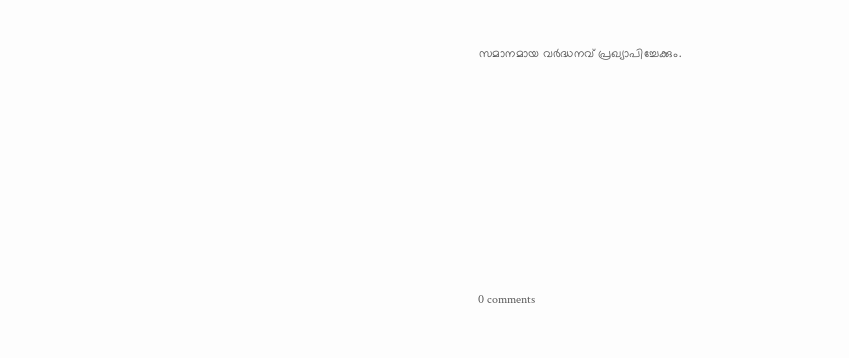സമാനമായ വർദ്ധനവ് പ്രഖ്യാപിച്ചേക്കും.










0 comments